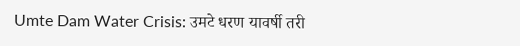Umte Dam Water Crisis: उमटे धरण यावर्षी तरी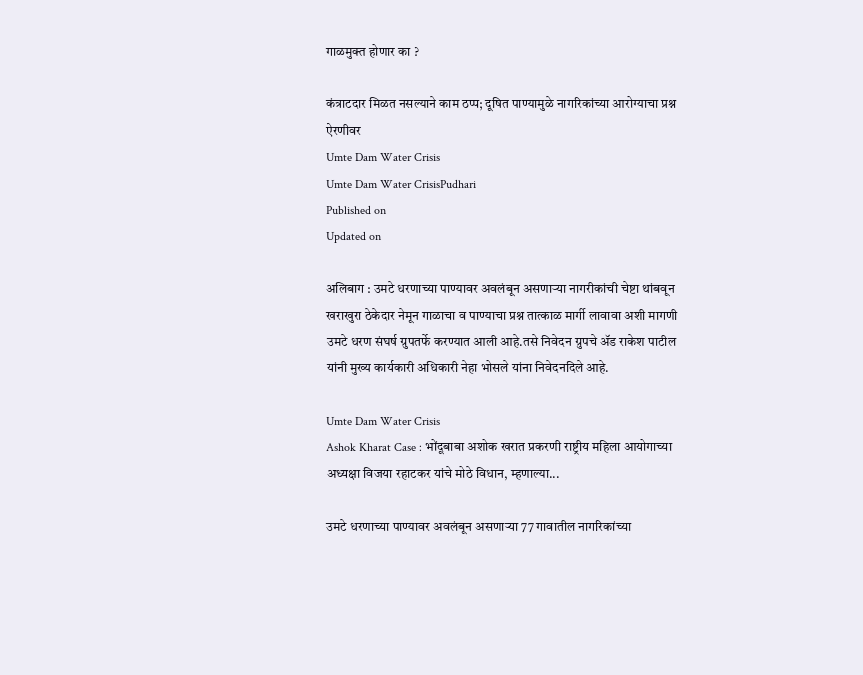गाळमुक्त होणार का ?

कंत्राटदार मिळत नसल्याने काम ठप्प; दूषित पाण्यामुळे नागरिकांच्या आरोग्याचा प्रश्न ऐरणीवर
Umte Dam Water Crisis
Umte Dam Water CrisisPudhari
Published on
Updated on

अलिबाग : उमटे धरणाच्या पाण्यावर अवलंबून असणाऱ्या नागरीकांची चेष्टा थांबवून खराखुरा ठेकेदार नेमून गाळाचा व पाण्याचा प्रश्न तात्काळ मार्गी लावावा अशी मागणी उमटे धरण संघर्ष ग्रुपतर्फे करण्यात आली आहे.तसे निवेदन ग्रुपचे ॲड राकेश पाटील यांनी मुख्य कार्यकारी अधिकारी नेहा भोसले यांना निवेदनदिले आहे.

Umte Dam Water Crisis
Ashok Kharat Case : भोंदूबाबा अशोक खरात प्रकरणी राष्ट्रीय महिला आयोगाच्या अध्यक्षा विजया रहाटकर यांचे मोठे विधान, म्हणाल्या...

उमटे धरणाच्या पाण्यावर अवलंबून असणाऱ्या 77 गावातील नागरिकांच्या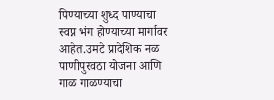पिण्याच्या शुध्द पाण्याचा स्वप्न भंग होण्याच्या मार्गावर आहेत.उमटे प्रादेशिक नळ पाणीपुरवठा योजना आणि गाळ गाळण्याचा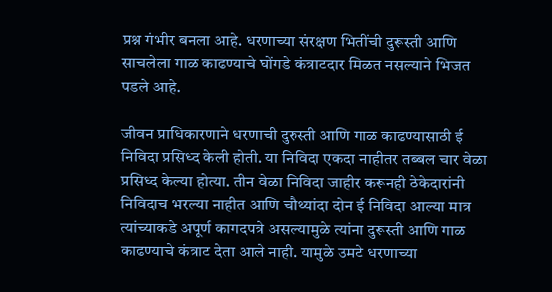प्रश्न गंभीर बनला आहे. धरणाच्या संरक्षण भितींची दुरूस्ती आणि साचलेला गाळ काढण्याचे घोंगडे कंत्राटदार मिळत नसल्याने भिजत पडले आहे.

जीवन प्राधिकारणाने धरणाची दुरुस्ती आणि गाळ काढण्यासाठी ई निविदा प्रसिध्द केली होती. या निविदा एकदा नाहीतर तब्बल चार वेळा प्रसिध्द केल्या होत्या. तीन वेळा निविदा जाहीर करूनही ठेकेदारांनी निविदाच भरल्या नाहीत आणि चौथ्यांदा दोन ई निविदा आल्या मात्र त्यांच्याकडे अपूर्ण कागदपत्रे असल्यामुळे त्यांना दुरूस्ती आणि गाळ काढण्याचे कंत्राट देता आले नाही. यामुळे उमटे धरणाच्या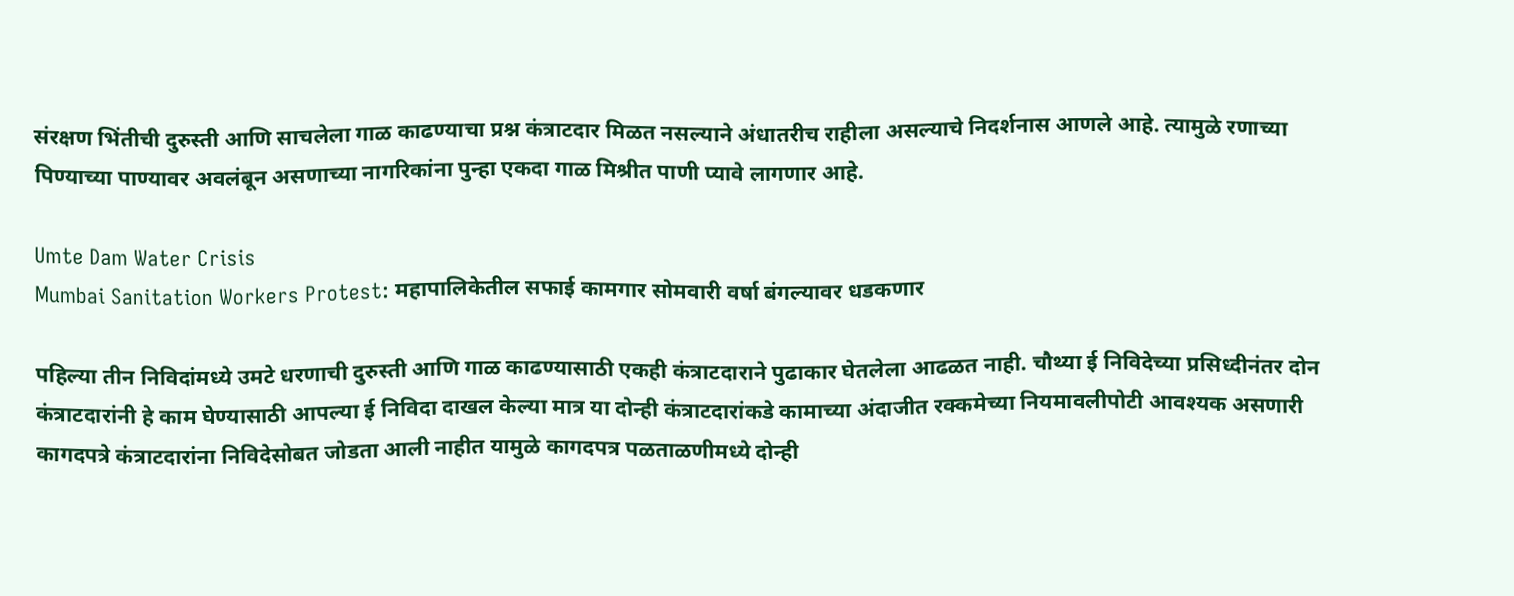संरक्षण भिंतीची दुरुस्ती आणि साचलेला गाळ काढण्याचा प्रश्न कंत्राटदार मिळत नसल्याने अंधातरीच राहीला असल्याचे निदर्शनास आणले आहे. त्यामुळे रणाच्या पिण्याच्या पाण्यावर अवलंबून असणाच्या नागरिकांना पुन्हा एकदा गाळ मिश्रीत पाणी प्यावे लागणार आहे.

Umte Dam Water Crisis
Mumbai Sanitation Workers Protest: महापालिकेतील सफाई कामगार सोमवारी वर्षा बंगल्यावर धडकणार

पहिल्या तीन निविदांमध्ये उमटे धरणाची दुरुस्ती आणि गाळ काढण्यासाठी एकही कंत्राटदाराने पुढाकार घेतलेला आढळत नाही. चौथ्या ई निविदेच्या प्रसिध्दीनंतर दोन कंत्राटदारांनी हे काम घेण्यासाठी आपल्या ई निविदा दाखल केल्या मात्र या दोन्ही कंत्राटदारांकडे कामाच्या अंदाजीत रक्कमेच्या नियमावलीपोटी आवश्यक असणारी कागदपत्रे कंत्राटदारांना निविदेसोबत जोडता आली नाहीत यामुळे कागदपत्र पळताळणीमध्ये दोन्ही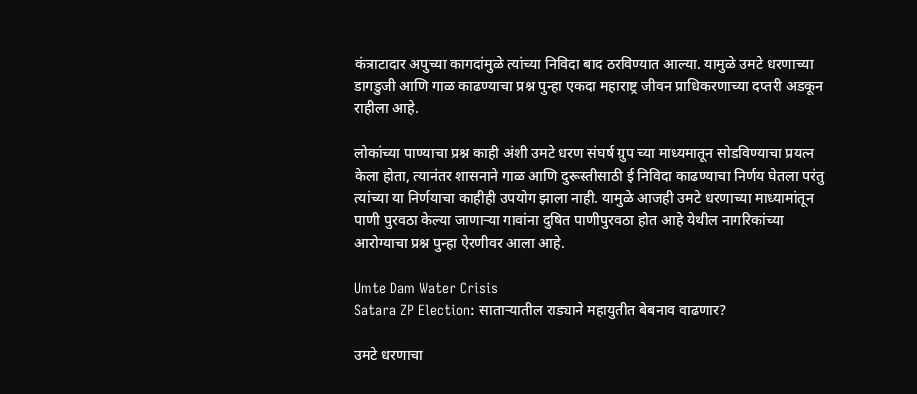कंत्राटादार अपुच्या कागदांमुळे त्यांच्या निविदा बाद ठरविण्यात आल्या. यामुळे उमटे धरणाच्या डागडुजी आणि गाळ काढण्याचा प्रश्न पुन्हा एकदा महाराष्ट्र जीवन प्राधिकरणाच्या दप्तरी अडकून राहीला आहे.

लोकांच्या पाण्याचा प्रश्न काही अंशी उमटे धरण संघर्ष ग्रुप च्या माध्यमातून सोडविण्याचा प्रयत्न केला होता, त्यानंतर शासनाने गाळ आणि दुरूस्तीसाठी ई निविदा काढण्याचा निर्णय घेतला परंतु त्यांच्या या निर्णयाचा काहीही उपयोग झाला नाही. यामुळे आजही उमटे धरणाच्या माध्यामांतून पाणी पुरवठा केल्या जाणाऱ्या गावांना दुषित पाणीपुरवठा होत आहे येथील नागरिकांच्या आरोग्याचा प्रश्न पुन्हा ऐरणीवर आला आहे.

Umte Dam Water Crisis
Satara ZP Election: साताऱ्यातील राड्याने महायुतीत बेबनाव वाढणार?

उमटे धरणाचा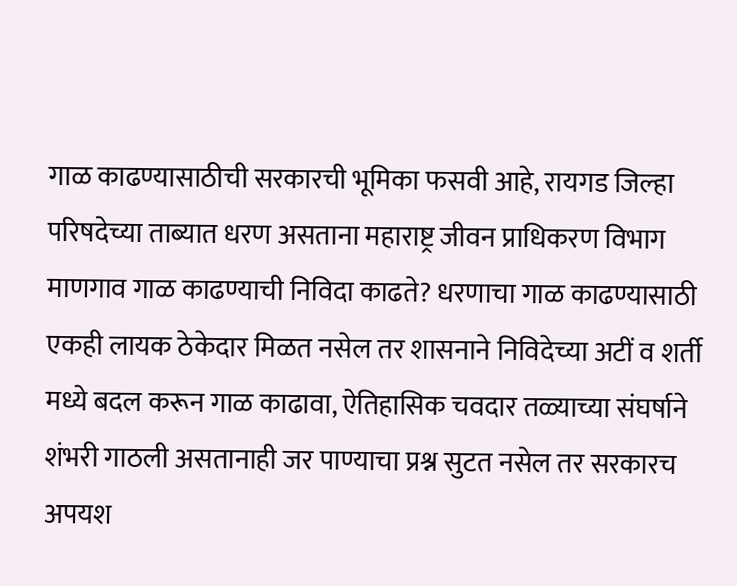गाळ काढण्यासाठीची सरकारची भूमिका फसवी आहे, रायगड जिल्हा परिषदेच्या ताब्यात धरण असताना महाराष्ट्र जीवन प्राधिकरण विभाग माणगाव गाळ काढण्याची निविदा काढते? धरणाचा गाळ काढण्यासाठी एकही लायक ठेकेदार मिळत नसेल तर शासनाने निविदेच्या अटीं व शर्ती मध्ये बदल करून गाळ काढावा, ऐतिहासिक चवदार तळ्याच्या संघर्षाने शंभरी गाठली असतानाही जर पाण्याचा प्रश्न सुटत नसेल तर सरकारच अपयश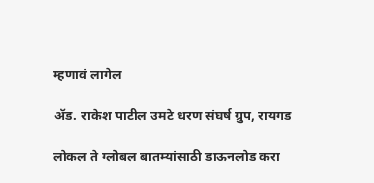म्हणावं लागेल

ॲड. राकेश पाटील उमटे धरण संघर्ष ग्रुप, रायगड

लोकल ते ग्लोबल बातम्यांसाठी डाऊनलोड करा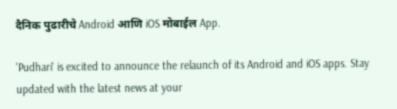दैनिक पुढारीचे Android आणि iOS मोबाईल App.

'Pudhari' is excited to announce the relaunch of its Android and iOS apps. Stay updated with the latest news at your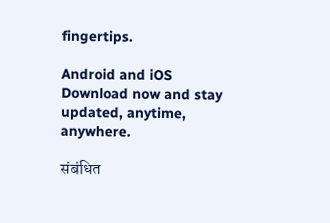fingertips.

Android and iOS Download now and stay updated, anytime, anywhere.

संबंधित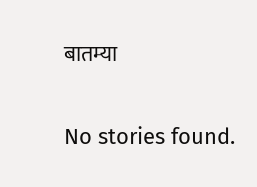बातम्या

No stories found.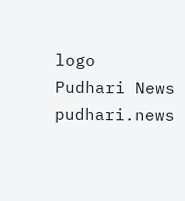logo
Pudhari News
pudhari.news